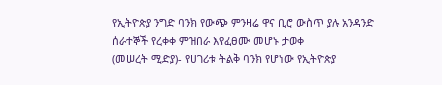የኢትዮጵያ ንግድ ባንክ የውጭ ምንዛሬ ዋና ቢሮ ውስጥ ያሉ አንዳንድ ሰራተኞች የረቀቀ ምዝበራ እየፈፀሙ መሆኑ ታወቀ
(መሠረት ሚድያ)- የሀገሪቱ ትልቅ ባንክ የሆነው የኢትዮጵያ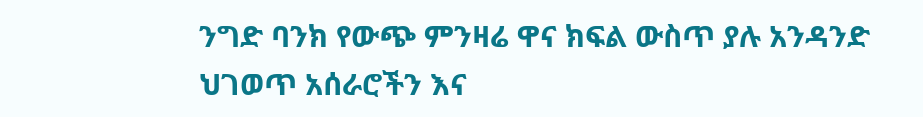ንግድ ባንክ የውጭ ምንዛሬ ዋና ክፍል ውስጥ ያሉ አንዳንድ ህገወጥ አሰራሮችን እና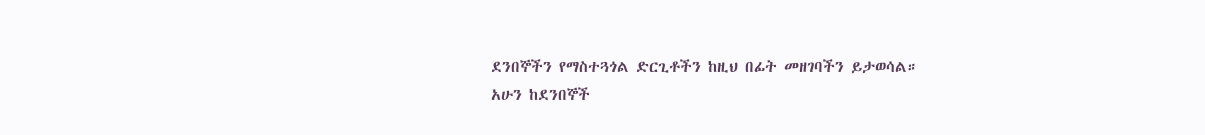ደንበኞችን የማስተጓጎል ድርጊቶችን ከዚህ በፊት መዘገባችን ይታወሳል።
አሁን ከደንበኞች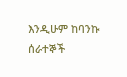እንዲሁም ከባንኩ ሰራተኞች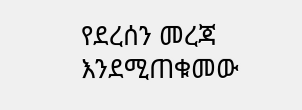የደረሰን መረጃ እንደሚጠቁመው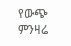የውጭ ምንዛሬ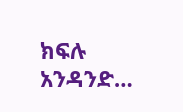ክፍሉ አንዳንድ…